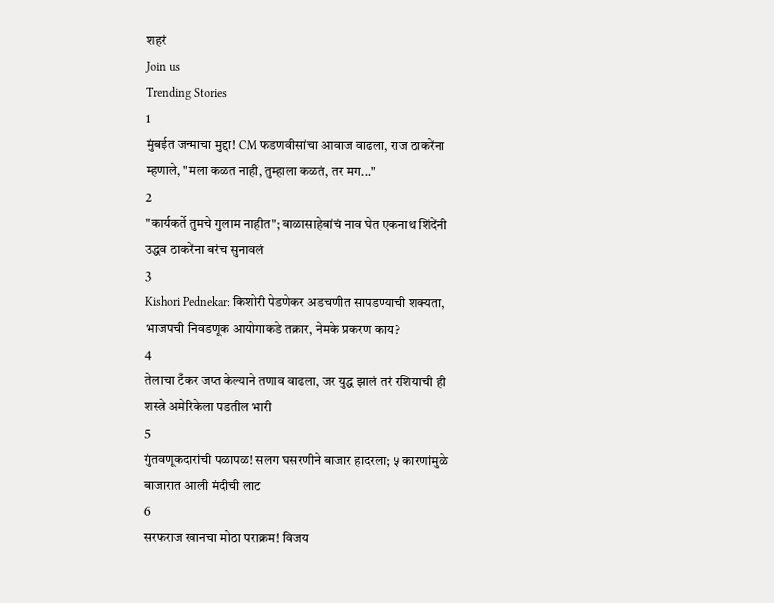शहरं
Join us
Trending Stories
1
मुंबईत जन्माचा मुद्दा! CM फडणवीसांचा आवाज वाढला, राज ठाकरेंना म्हणाले, "मला कळत नाही, तुम्हाला कळतं, तर मग..."
2
"कार्यकर्ते तुमचे गुलाम नाहीत"; बाळासाहेबांचं नाव घेत एकनाथ शिंदेंनी उद्धव ठाकरेंना बरंच सुनावलं
3
Kishori Pednekar: किशोरी पेडणेकर अडचणीत सापडण्याची शक्यता, भाजपची निवडणूक आयोगाकडे तक्रार, नेमके प्रकरण काय?
4
तेलाचा टँकर जप्त केल्याने तणाव वाढला, जर युद्ध झालं तरं रशियाची ही शस्त्रे अमेरिकेला पडतील भारी
5
गुंतवणूकदारांची पळापळ! सलग घसरणीने बाजार हादरला; ५ कारणांमुळे बाजारात आली मंदीची लाट
6
सरफराज खानचा मोठा पराक्रम! विजय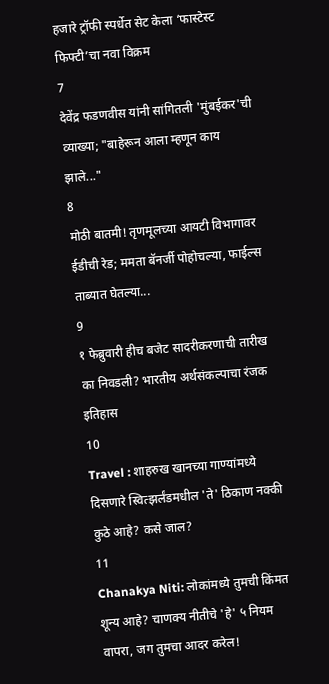हजारे ट्रॉफी स्पर्धेत सेट केला ‘फास्टेस्ट फिफ्टी’चा नवा विक्रम
7
देवेंद्र फडणवीस यांनी सांगितली 'मुंबईकर'ची व्याख्या; "बाहेरून आला म्हणून काय झाले..."
8
मोठी बातमी! तृणमूलच्या आयटी विभागावर ईडीची रेड; ममता बॅनर्जी पोहोचल्या, फाईल्स ताब्यात घेतल्या...
9
१ फेब्रुवारी हीच बजेट सादरीकरणाची तारीख का निवडली? भारतीय अर्थसंकल्पाचा रंजक इतिहास
10
Travel : शाहरुख खानच्या गाण्यांमध्ये दिसणारे स्वित्झर्लंडमधील 'ते' ठिकाण नक्की कुठे आहे? कसे जाल?
11
Chanakya Niti: लोकांमध्ये तुमची किंमत शून्य आहे? चाणक्य नीतीचे 'हे' ५ नियम वापरा, जग तुमचा आदर करेल!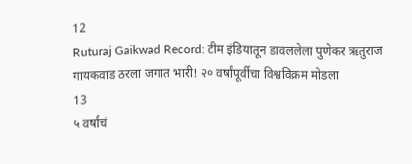12
Ruturaj Gaikwad Record: टीम इंडियातून डावललेला पुणेकर ऋतुराज गायकवाड ठरला जगात भारी! २० वर्षांपूर्वीचा विश्वविक्रम मोडला
13
५ वर्षांचं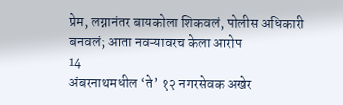प्रेम, लग्नानंतर बायकोला शिकवलं, पोलीस अधिकारी बनवलं; आता नवऱ्यावरच केला आरोप
14
अंबरनाथमधील ‘ते’ १२ नगरसेवक अखेर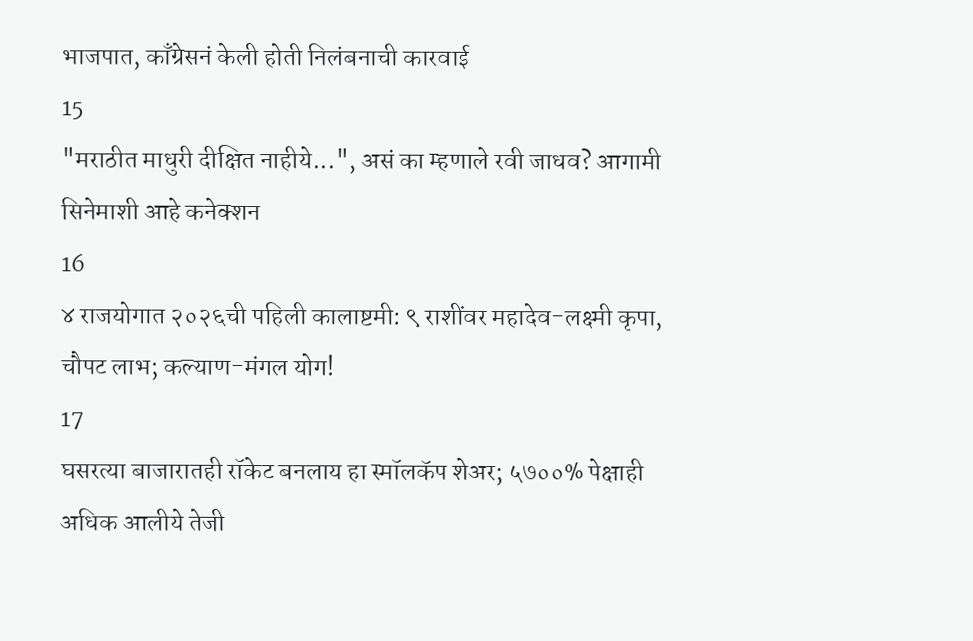भाजपात, काँग्रेसनं केली होती निलंबनाची कारवाई
15
"मराठीत माधुरी दीक्षित नाहीये...", असं का म्हणाले रवी जाधव? आगामी सिनेमाशी आहे कनेक्शन
16
४ राजयोगात २०२६ची पहिली कालाष्टमी: ९ राशींवर महादेव-लक्ष्मी कृपा, चौपट लाभ; कल्याण-मंगल योग!
17
घसरत्या बाजारातही रॉकेट बनलाय हा स्मॉलकॅप शेअर; ५७००% पेक्षाही अधिक आलीये तेजी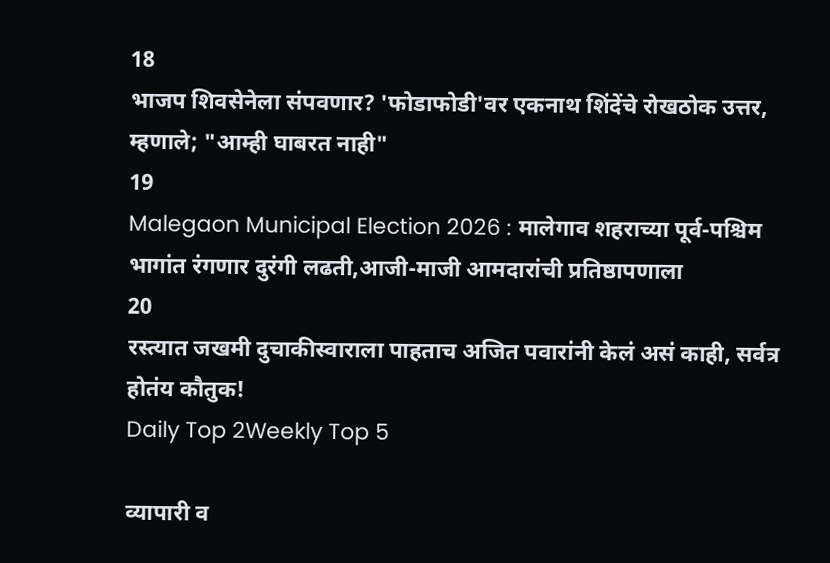18
भाजप शिवसेनेला संपवणार? 'फोडाफोडी'वर एकनाथ शिंदेंचे रोखठोक उत्तर, म्हणाले; "आम्ही घाबरत नाही"
19
Malegaon Municipal Election 2026 : मालेगाव शहराच्या पूर्व-पश्चिम भागांत रंगणार दुरंगी लढती,आजी-माजी आमदारांची प्रतिष्ठापणाला
20
रस्त्यात जखमी दुचाकीस्वाराला पाहताच अजित पवारांनी केलं असं काही, सर्वत्र होतंय कौतुक!
Daily Top 2Weekly Top 5

व्यापारी व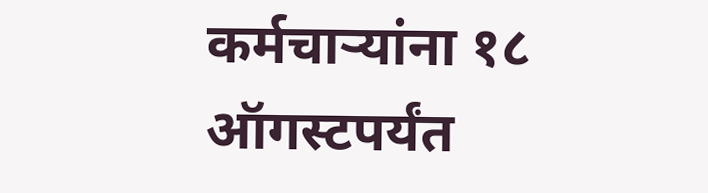कर्मचाऱ्यांना १८ ऑगस्टपर्यंत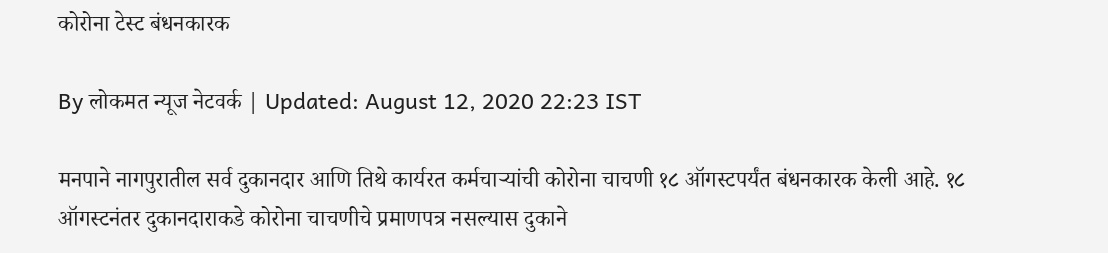कोरोना टेस्ट बंधनकारक

By लोकमत न्यूज नेटवर्क | Updated: August 12, 2020 22:23 IST

मनपाने नागपुरातील सर्व दुकानदार आणि तिथे कार्यरत कर्मचाऱ्यांची कोरोना चाचणी १८ ऑगस्टपर्यंत बंधनकारक केली आहे. १८ ऑगस्टनंतर दुकानदाराकडे कोरोना चाचणीचे प्रमाणपत्र नसल्यास दुकाने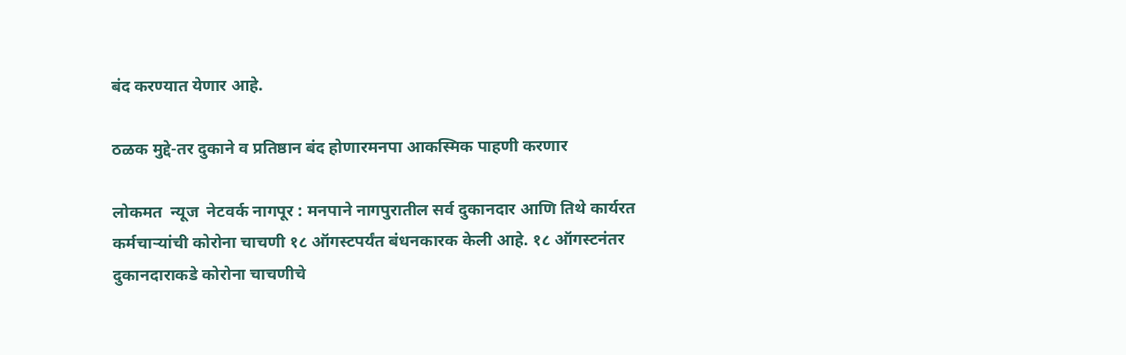बंद करण्यात येणार आहे.

ठळक मुद्दे-तर दुकाने व प्रतिष्ठान बंद होणारमनपा आकस्मिक पाहणी करणार

लोकमत  न्यूज  नेटवर्क नागपूर : मनपाने नागपुरातील सर्व दुकानदार आणि तिथे कार्यरत कर्मचाऱ्यांची कोरोना चाचणी १८ ऑगस्टपर्यंत बंधनकारक केली आहे. १८ ऑगस्टनंतर दुकानदाराकडे कोरोना चाचणीचे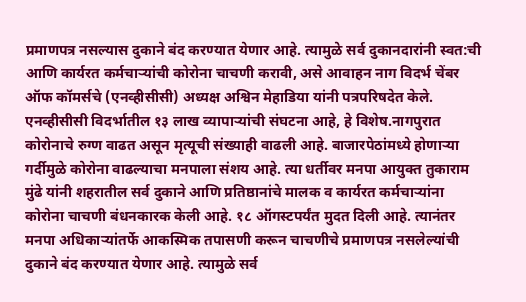प्रमाणपत्र नसल्यास दुकाने बंद करण्यात येणार आहे. त्यामुळे सर्व दुकानदारांनी स्वत:ची आणि कार्यरत कर्मचाऱ्यांची कोरोना चाचणी करावी, असे आवाहन नाग विदर्भ चेंबर ऑफ कॉमर्सचे (एनव्हीसीसी) अध्यक्ष अश्विन मेहाडिया यांनी पत्रपरिषदेत केले. एनव्हीसीसी विदर्भातील १३ लाख व्यापाऱ्यांची संघटना आहे, हे विशेष.नागपुरात कोरोनाचे रुग्ण वाढत असून मृत्यूची संख्याही वाढली आहे. बाजारपेठांमध्ये होणाऱ्या गर्दीमुळे कोरोना वाढल्याचा मनपाला संशय आहे. त्या धर्तीवर मनपा आयुक्त तुकाराम मुंढे यांनी शहरातील सर्व दुकाने आणि प्रतिष्ठानांचे मालक व कार्यरत कर्मचाऱ्यांना कोरोना चाचणी बंधनकारक केली आहे. १८ ऑगस्टपर्यंत मुदत दिली आहे. त्यानंतर मनपा अधिकाऱ्यांतर्फे आकस्मिक तपासणी करून चाचणीचे प्रमाणपत्र नसलेल्यांची दुकाने बंद करण्यात येणार आहे. त्यामुळे सर्व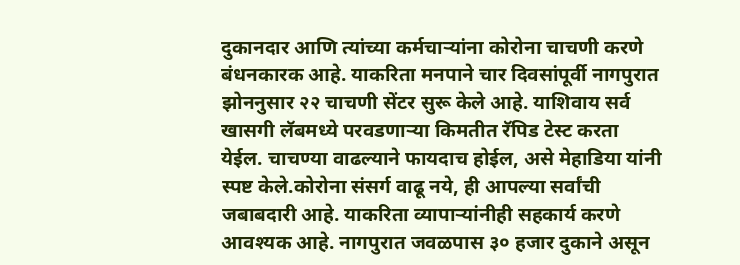दुकानदार आणि त्यांच्या कर्मचाऱ्यांना कोरोना चाचणी करणे बंधनकारक आहे. याकरिता मनपाने चार दिवसांपूर्वी नागपुरात झोननुसार २२ चाचणी सेंटर सुरू केले आहे. याशिवाय सर्व खासगी लॅबमध्ये परवडणाऱ्या किमतीत रॅपिड टेस्ट करता येईल. चाचण्या वाढल्याने फायदाच होईल, असे मेहाडिया यांनी स्पष्ट केले.कोरोना संसर्ग वाढू नये, ही आपल्या सर्वांची जबाबदारी आहे. याकरिता व्यापाऱ्यांनीही सहकार्य करणे आवश्यक आहे. नागपुरात जवळपास ३० हजार दुकाने असून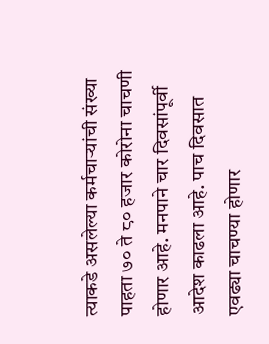त्याकडे असलेल्या कर्मचाऱ्यांची संख्या पाहता ७० ते ८० हजार कोरोना चाचणी होणार आहे. मनपाने चार दिवसांपूर्वी आदेश काढला आहे. पाच दिवसात एवढ्या चाचण्या होणार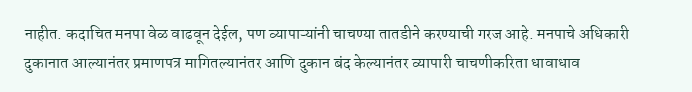नाहीत. कदाचित मनपा वेळ वाढवून देईल, पण व्यापाऱ्यांनी चाचण्या तातडीने करण्याची गरज आहे. मनपाचे अधिकारी दुकानात आल्यानंतर प्रमाणपत्र मागितल्यानंतर आणि दुकान बंद केल्यानंतर व्यापारी चाचणीकरिता धावाधाव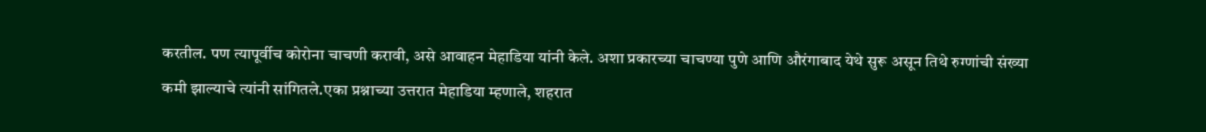करतील. पण त्यापूर्वीच कोरोना चाचणी करावी, असे आवाहन मेहाडिया यांनी केले. अशा प्रकारच्या चाचण्या पुणे आणि औरंगाबाद येथे सुरू असून तिथे रुग्णांची संख्या कमी झाल्याचे त्यांनी सांगितले.एका प्रश्नाच्या उत्तरात मेहाडिया म्हणाले, शहरात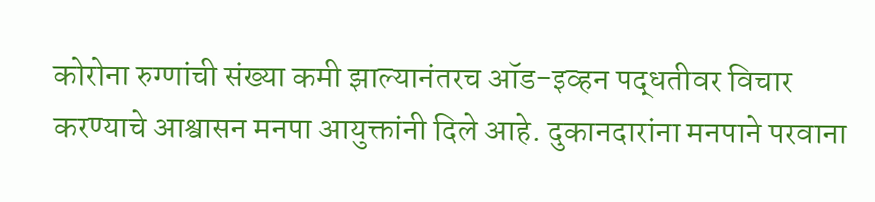कोरोना रुग्णांची संख्या कमी झाल्यानंतरच ऑड-इव्हन पद्धतीवर विचार करण्याचे आश्वासन मनपा आयुक्तांनी दिले आहे. दुकानदारांना मनपाने परवाना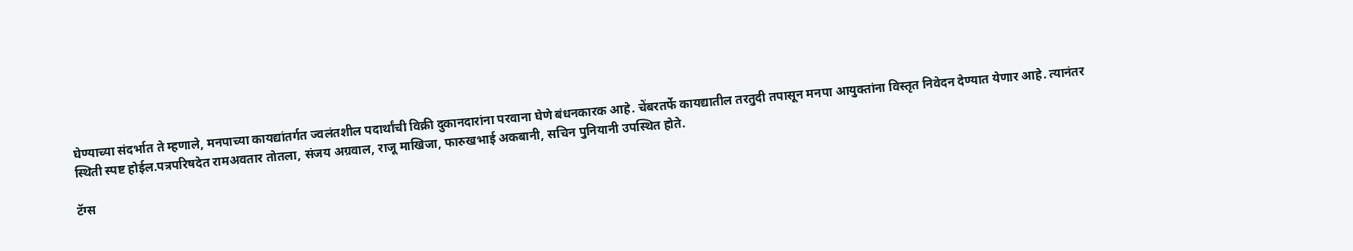घेण्याच्या संदर्भात ते म्हणाले, मनपाच्या कायद्यांतर्गत ज्वलंतशील पदार्थांची विक्री दुकानदारांना परवाना घेणे बंधनकारक आहे. चेंबरतर्फे कायद्यातील तरतुदी तपासून मनपा आयुक्तांना विस्तृत निवेदन देण्यात येणार आहे. त्यानंतर स्थिती स्पष्ट होईल.पत्रपरिषदेत रामअवतार तोतला, संजय अग्रवाल, राजू माखिजा, फारुखभाई अकबानी, सचिन पुनियानी उपस्थित होते.

टॅग्स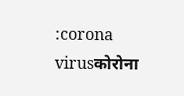:corona virusकोरोना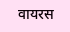वायरस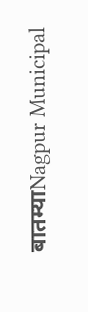बातम्याNagpur Municipal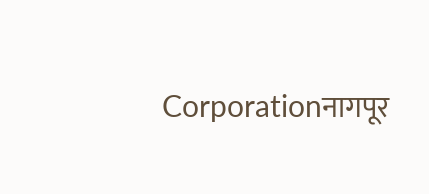Corporationनागपूर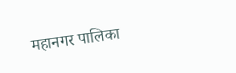महानगर पालिका